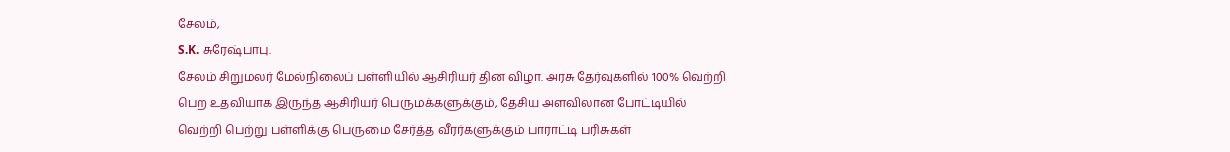சேலம்,
S.K. சுரேஷ்பாபு.
சேலம் சிறுமலர் மேல்நிலைப் பள்ளியில் ஆசிரியர் தின விழா. அரசு தேர்வுகளில் 100% வெற்றி பெற உதவியாக இருந்த ஆசிரியர் பெருமக்களுக்கும், தேசிய அளவிலான போட்டியில் வெற்றி பெற்று பள்ளிக்கு பெருமை சேர்த்த வீரர்களுக்கும் பாராட்டி பரிசுகள்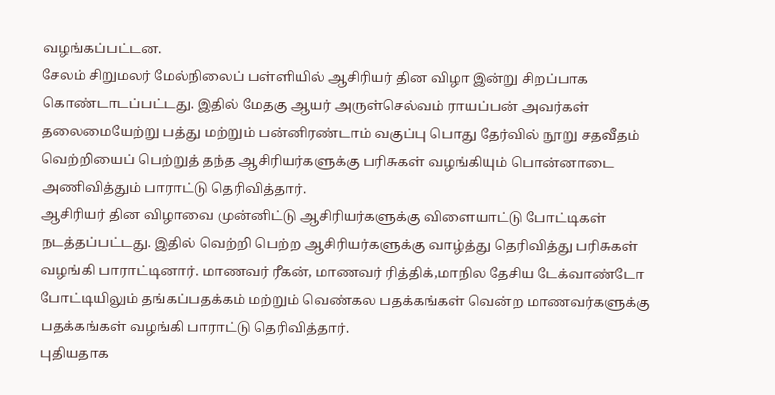வழங்கப்பட்டன.
சேலம் சிறுமலர் மேல்நிலைப் பள்ளியில் ஆசிரியர் தின விழா இன்று சிறப்பாக கொண்டாடப்பட்டது. இதில் மேதகு ஆயர் அருள்செல்வம் ராயப்பன் அவர்கள் தலைமையேற்று பத்து மற்றும் பன்னிரண்டாம் வகுப்பு பொது தேர்வில் நூறு சதவீதம் வெற்றியைப் பெற்றுத் தந்த ஆசிரியர்களுக்கு பரிசுகள் வழங்கியும் பொன்னாடை அணிவித்தும் பாராட்டு தெரிவித்தார்.
ஆசிரியர் தின விழாவை முன்னிட்டு ஆசிரியர்களுக்கு விளையாட்டு போட்டிகள் நடத்தப்பட்டது. இதில் வெற்றி பெற்ற ஆசிரியர்களுக்கு வாழ்த்து தெரிவித்து பரிசுகள் வழங்கி பாராட்டினார். மாணவர் ரீகன், மாணவர் ரித்திக்,மாநில தேசிய டேக்வாண்டோ போட்டியிலும் தங்கப்பதக்கம் மற்றும் வெண்கல பதக்கங்கள் வென்ற மாணவர்களுக்கு பதக்கங்கள் வழங்கி பாராட்டு தெரிவித்தார்.
புதியதாக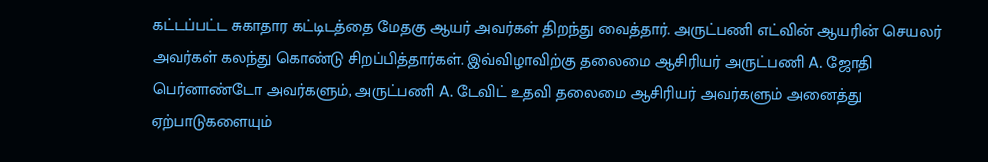கட்டப்பட்ட சுகாதார கட்டிடத்தை மேதகு ஆயர் அவர்கள் திறந்து வைத்தார். அருட்பணி எட்வின் ஆயரின் செயலர் அவர்கள் கலந்து கொண்டு சிறப்பித்தார்கள். இவ்விழாவிற்கு தலைமை ஆசிரியர் அருட்பணி A. ஜோதி பெர்னாண்டோ அவர்களும், அருட்பணி A. டேவிட் உதவி தலைமை ஆசிரியர் அவர்களும் அனைத்து ஏற்பாடுகளையும்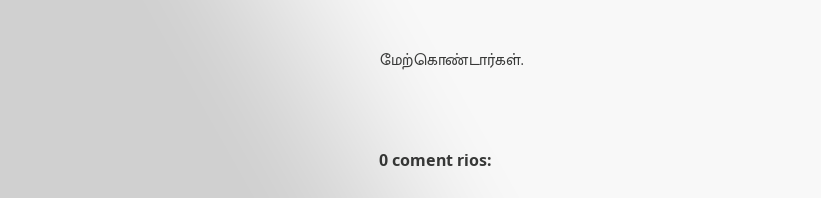மேற்கொண்டார்கள்.



0 coment rios: